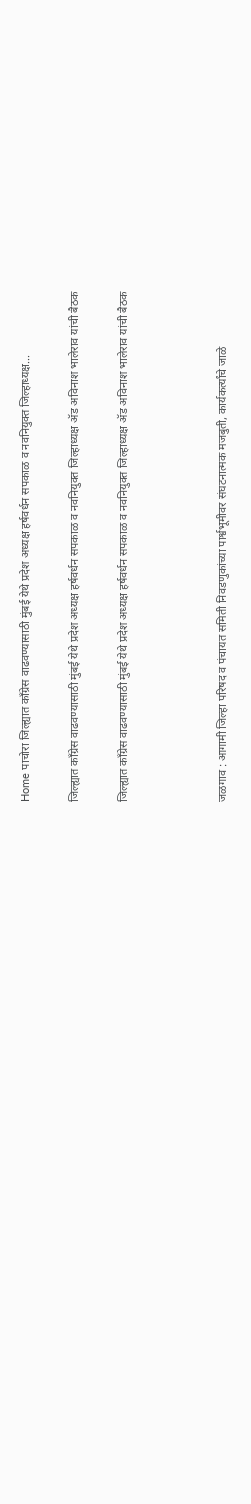Home पाचोरा जिल्ह्यात काँग्रेस वाढवण्यासाठी मुंबई येथे प्रदेश अध्यक्ष हर्षवर्धन सपकाळ व नवनियुक्त जिल्हाध्यक्ष...

जिल्ह्यात काँग्रेस वाढवण्यासाठी मुंबई येथे प्रदेश अध्यक्ष हर्षवर्धन सपकाळ व नवनियुक्त जिल्हाध्यक्ष ॲड अविनाश भालेराव यांची बैठक

जिल्ह्यात काँग्रेस वाढवण्यासाठी मुंबई येथे प्रदेश अध्यक्ष हर्षवर्धन सपकाळ व नवनियुक्त जिल्हाध्यक्ष ॲड अविनाश भालेराव यांची बैठक



जळगाव : आगामी जिल्हा परिषद व पंचायत समिती निवडणुकांच्या पार्श्वभूमीवर संघटनात्मक मजबुती, कार्यकर्त्यांचे जाळे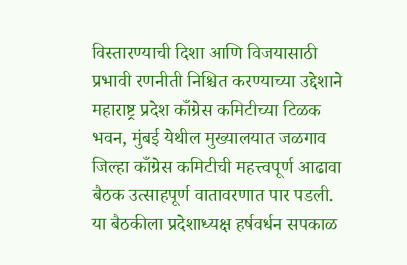विस्तारण्याची दिशा आणि विजयासाठी प्रभावी रणनीती निश्चित करण्याच्या उद्देशाने महाराष्ट्र प्रदेश काँग्रेस कमिटीच्या टिळक भवन, मुंबई येथील मुख्यालयात जळगाव जिल्हा काँग्रेस कमिटीची महत्त्वपूर्ण आढावा बैठक उत्साहपूर्ण वातावरणात पार पडली. या बैठकीला प्रदेशाध्यक्ष हर्षवर्धन सपकाळ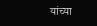यांच्या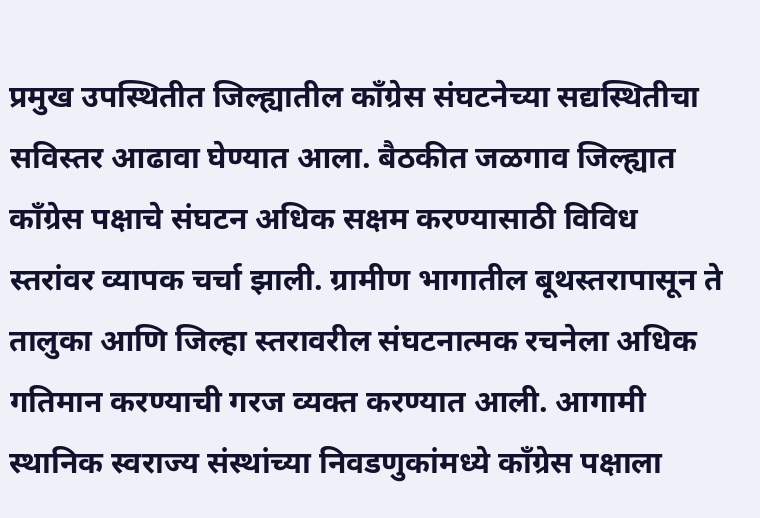प्रमुख उपस्थितीत जिल्ह्यातील काँग्रेस संघटनेच्या सद्यस्थितीचा सविस्तर आढावा घेण्यात आला. बैठकीत जळगाव जिल्ह्यात काँग्रेस पक्षाचे संघटन अधिक सक्षम करण्यासाठी विविध स्तरांवर व्यापक चर्चा झाली. ग्रामीण भागातील बूथस्तरापासून ते तालुका आणि जिल्हा स्तरावरील संघटनात्मक रचनेला अधिक गतिमान करण्याची गरज व्यक्त करण्यात आली. आगामी स्थानिक स्वराज्य संस्थांच्या निवडणुकांमध्ये काँग्रेस पक्षाला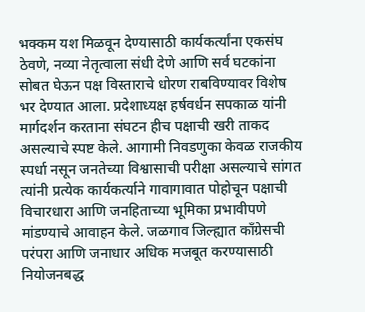भक्कम यश मिळवून देण्यासाठी कार्यकर्त्यांना एकसंघ ठेवणे, नव्या नेतृत्वाला संधी देणे आणि सर्व घटकांना सोबत घेऊन पक्ष विस्ताराचे धोरण राबविण्यावर विशेष भर देण्यात आला. प्रदेशाध्यक्ष हर्षवर्धन सपकाळ यांनी मार्गदर्शन करताना संघटन हीच पक्षाची खरी ताकद असल्याचे स्पष्ट केले. आगामी निवडणुका केवळ राजकीय स्पर्धा नसून जनतेच्या विश्वासाची परीक्षा असल्याचे सांगत त्यांनी प्रत्येक कार्यकर्त्याने गावागावात पोहोचून पक्षाची विचारधारा आणि जनहिताच्या भूमिका प्रभावीपणे मांडण्याचे आवाहन केले. जळगाव जिल्ह्यात काँग्रेसची परंपरा आणि जनाधार अधिक मजबूत करण्यासाठी नियोजनबद्ध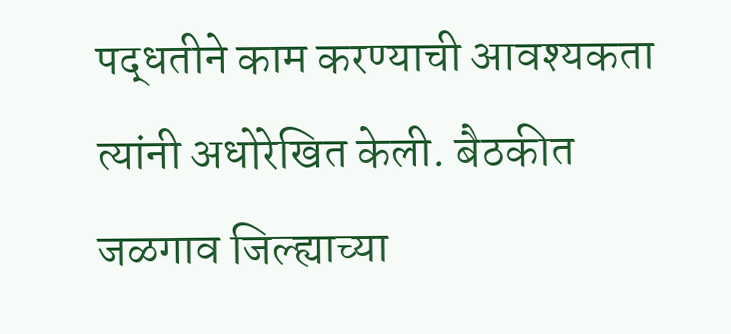पद्धतीने काम करण्याची आवश्यकता त्यांनी अधोरेखित केली. बैठकीत जळगाव जिल्ह्याच्या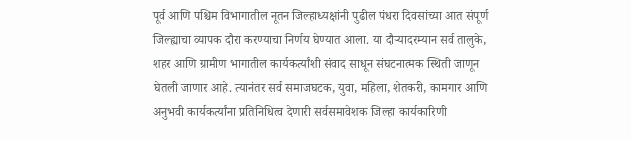पूर्व आणि पश्चिम विभागातील नूतन जिल्हाध्यक्षांनी पुढील पंधरा दिवसांच्या आत संपूर्ण जिल्ह्याचा व्यापक दौरा करण्याचा निर्णय घेण्यात आला. या दौऱ्यादरम्यान सर्व तालुके, शहर आणि ग्रामीण भागातील कार्यकर्त्यांशी संवाद साधून संघटनात्मक स्थिती जाणून घेतली जाणार आहे. त्यानंतर सर्व समाजघटक, युवा, महिला, शेतकरी, कामगार आणि अनुभवी कार्यकर्त्यांना प्रतिनिधित्व देणारी सर्वसमावेशक जिल्हा कार्यकारिणी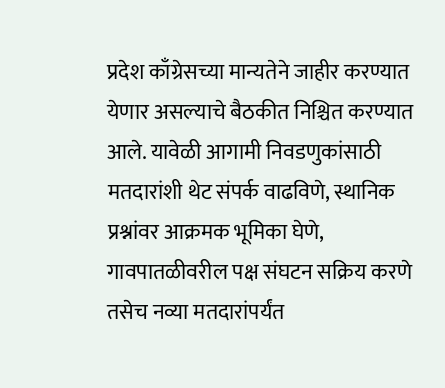प्रदेश काँग्रेसच्या मान्यतेने जाहीर करण्यात येणार असल्याचे बैठकीत निश्चित करण्यात आले. यावेळी आगामी निवडणुकांसाठी मतदारांशी थेट संपर्क वाढविणे, स्थानिक प्रश्नांवर आक्रमक भूमिका घेणे, गावपातळीवरील पक्ष संघटन सक्रिय करणे तसेच नव्या मतदारांपर्यंत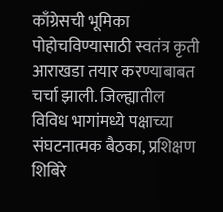काँग्रेसची भूमिका पोहोचविण्यासाठी स्वतंत्र कृती आराखडा तयार करण्याबाबत चर्चा झाली. जिल्ह्यातील विविध भागांमध्ये पक्षाच्या संघटनात्मक बैठका, प्रशिक्षण शिबिरे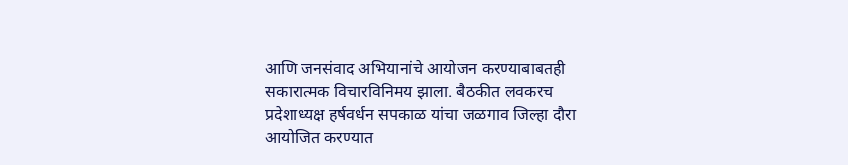आणि जनसंवाद अभियानांचे आयोजन करण्याबाबतही सकारात्मक विचारविनिमय झाला. बैठकीत लवकरच प्रदेशाध्यक्ष हर्षवर्धन सपकाळ यांचा जळगाव जिल्हा दौरा आयोजित करण्यात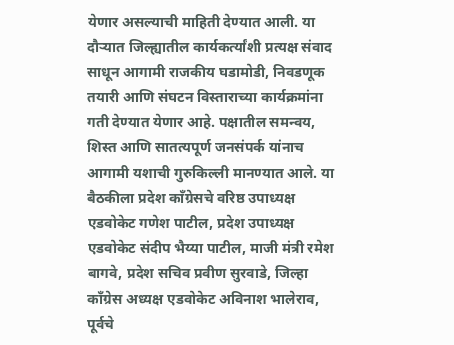येणार असल्याची माहिती देण्यात आली. या दौऱ्यात जिल्ह्यातील कार्यकर्त्यांशी प्रत्यक्ष संवाद साधून आगामी राजकीय घडामोडी, निवडणूक तयारी आणि संघटन विस्ताराच्या कार्यक्रमांना गती देण्यात येणार आहे. पक्षातील समन्वय, शिस्त आणि सातत्यपूर्ण जनसंपर्क यांनाच आगामी यशाची गुरुकिल्ली मानण्यात आले. या बैठकीला प्रदेश काँग्रेसचे वरिष्ठ उपाध्यक्ष एडवोकेट गणेश पाटील, प्रदेश उपाध्यक्ष एडवोकेट संदीप भैय्या पाटील, माजी मंत्री रमेश बागवे, प्रदेश सचिव प्रवीण सुरवाडे, जिल्हा काँग्रेस अध्यक्ष एडवोकेट अविनाश भालेराव, पूर्वचे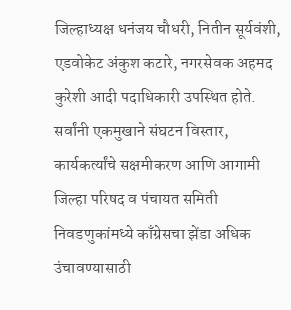जिल्हाध्यक्ष धनंजय चौधरी, नितीन सूर्यवंशी, एडवोकेट अंकुश कटारे, नगरसेवक अहमद कुरेशी आदी पदाधिकारी उपस्थित होते. सर्वांनी एकमुखाने संघटन विस्तार, कार्यकर्त्यांचे सक्षमीकरण आणि आगामी जिल्हा परिषद व पंचायत समिती निवडणुकांमध्ये काँग्रेसचा झेंडा अधिक उंचावण्यासाठी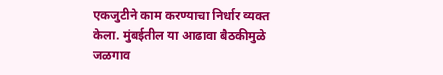एकजुटीने काम करण्याचा निर्धार व्यक्त केला. मुंबईतील या आढावा बैठकीमुळे जळगाव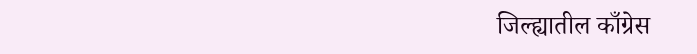जिल्ह्यातील काँग्रेस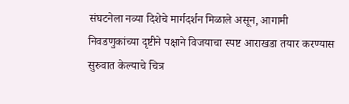संघटनेला नव्या दिशेचे मार्गदर्शन मिळाले असून, आगामी निवडणुकांच्या दृष्टीने पक्षाने विजयाचा स्पष्ट आराखडा तयार करण्यास सुरुवात केल्याचे चित्र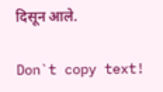दिसून आले.

Don`t copy text!